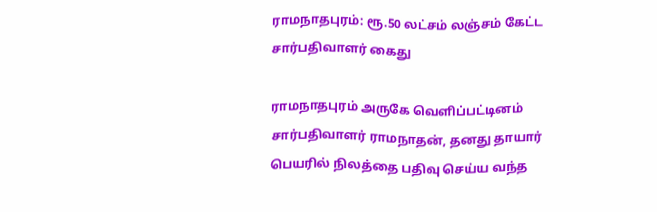ராமநாதபுரம்: ரூ.50 லட்சம் லஞ்சம் கேட்ட சார்பதிவாளர் கைது

ராமநாதபுரம் அருகே வெளிப்பட்டினம் சார்பதிவாளர் ராமநாதன், தனது தாயார் பெயரில் நிலத்தை பதிவு செய்ய வந்த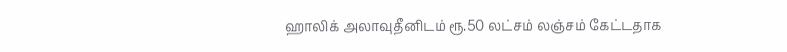ஹாலிக் அலாவுதீனிடம் ரூ.50 லட்சம் லஞ்சம் கேட்டதாக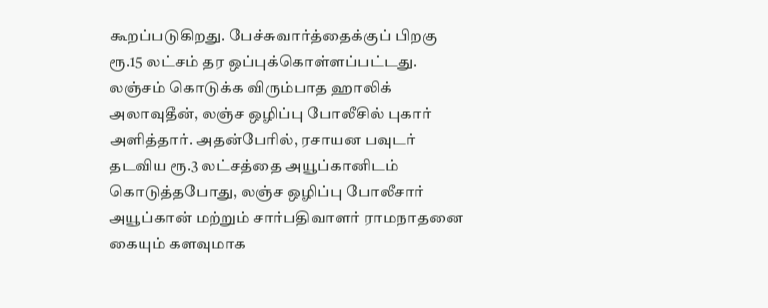கூறப்படுகிறது. பேச்சுவார்த்தைக்குப் பிறகு ரூ.15 லட்சம் தர ஒப்புக்கொள்ளப்பட்டது. லஞ்சம் கொடுக்க விரும்பாத ஹாலிக் அலாவுதீன், லஞ்ச ஒழிப்பு போலீசில் புகார் அளித்தார். அதன்பேரில், ரசாயன பவுடர் தடவிய ரூ.3 லட்சத்தை அயூப்கானிடம் கொடுத்தபோது, லஞ்ச ஒழிப்பு போலீசார் அயூப்கான் மற்றும் சார்பதிவாளர் ராமநாதனை கையும் களவுமாக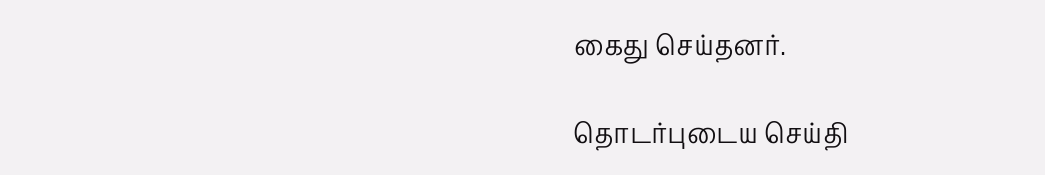கைது செய்தனர்.

தொடர்புடைய செய்தி